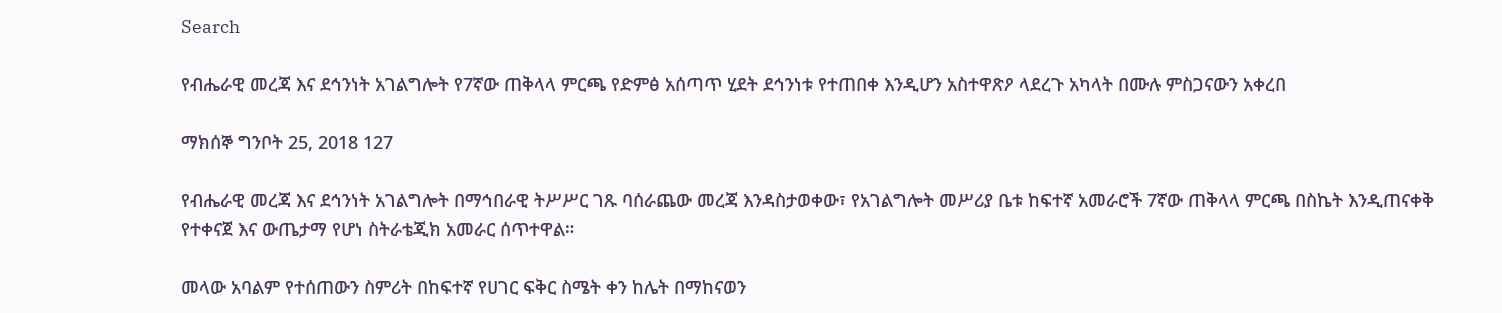Search

የብሔራዊ መረጃ እና ደኅንነት አገልግሎት የ7ኛው ጠቅላላ ምርጫ የድምፅ አሰጣጥ ሂደት ደኅንነቱ የተጠበቀ እንዲሆን አስተዋጽዖ ላደረጉ አካላት በሙሉ ምስጋናውን አቀረበ

ማክሰኞ ግንቦት 25, 2018 127

የብሔራዊ መረጃ እና ደኅንነት አገልግሎት በማኅበራዊ ትሥሥር ገጹ ባሰራጨው መረጃ እንዳስታወቀው፣ የአገልግሎት መሥሪያ ቤቱ ከፍተኛ አመራሮች 7ኛው ጠቅላላ ምርጫ በስኬት እንዲጠናቀቅ የተቀናጀ እና ውጤታማ የሆነ ስትራቴጂክ አመራር ሰጥተዋል።

መላው አባልም የተሰጠውን ስምሪት በከፍተኛ የሀገር ፍቅር ስሜት ቀን ከሌት በማከናወን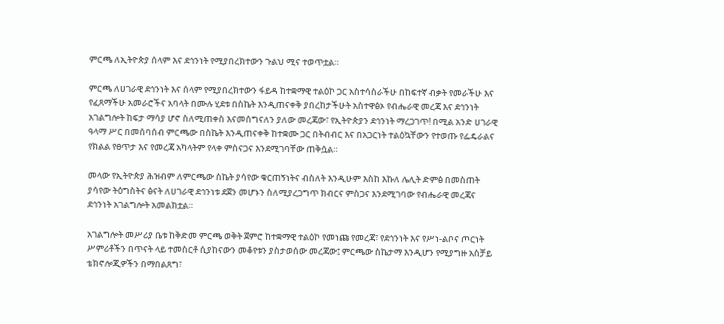ምርጫ ለኢትዮጵያ ሰላም እና ደኅንነት የሚያበረክተውን ጉልህ ሚና ተወጥቷል።

ምርጫ ለሀገራዊ ደኅንነት እና ሰላም የሚያበረክተውን ፋይዳ ከተቋማዊ ተልዕኮ ጋር አስተሳስራችሁ በከፍተኛ ብቃት የመራችሁ እና የፈጸማችሁ አመራሮችና አባላት በሙሉ ሂደቱ በስኬት እንዲጠናቀቅ ያበረከታችሁት አስተዋፅኦ የብሔራዊ መረጃ እና ደኅንነት አገልግሎት ከፍታ ማሳያ ሆኖ ስለሚጠቀስ እናመሰግናለን ያለው መረጃው፣ የኢትዮጵያን ደኅንነት ማረጋገጥ! በሚል አንድ ሀገራዊ ዓላማ ሥር በመሰባሰብ ምርጫው በስኬት እንዲጠናቀቅ ከተቋሙ ጋር በትብብር እና በአጋርነት ተልዕኳቸውን የተወጡ የፌዴራልና የክልል የፀጥታ እና የመረጃ አካላትም የላቀ ምስናጋና እንደሚገባቸው ጠቅሷል።

መላው የኢትዮጵያ ሕዝብም ለምርጫው ስኬት ያሳየው ቁርጠኝነትና ብስለት እንዲሁም እስከ እኩለ ሌሊት ድምፅ በመስጠት ያሳየው ትዕግስትና ፅናት ለሀገራዊ ደኅንነቱ ደጀን መሆኑን ስለሚያረጋግጥ ክብርና ምስጋና እንደሚገባው የብሔራዊ መረጃና ደኅንነት አገልግሎት አመልክቷል።

አገልግሎት መሥሪያ ቤቱ ከቅድመ ምርጫ ወቅት ጀምሮ ከተቋማዊ ተልዕኮ የመነጩ የመረጃ፣ የደኅንነት እና የሥነ-ልቦና ጦርነት ሥምሪቶችን በጥናት ላይ ተመስርቶ ሲያከናውን መቆየቱን ያስታወሰው መረጃው፤ ምርጫው ስኬታማ እንዲሆን የሚያግዙ አስቻይ ቴክኖሎጂዎችን በማበልጸግ፣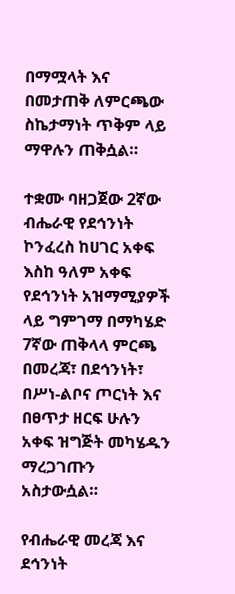በማሟላት እና በመታጠቅ ለምርጫው ስኬታማነት ጥቅም ላይ ማዋሉን ጠቅሷል።

ተቋሙ ባዘጋጀው 2ኛው ብሔራዊ የደኅንነት ኮንፈረስ ከሀገር አቀፍ እስከ ዓለም አቀፍ የደኅንነት አዝማሚያዎች ላይ ግምገማ በማካሄድ 7ኛው ጠቅላላ ምርጫ በመረጃ፣ በደኅንነት፣ በሥነ-ልቦና ጦርነት እና በፀጥታ ዘርፍ ሁሉን አቀፍ ዝግጅት መካሄዱን ማረጋገጡን አስታውሷል።

የብሔራዊ መረጃ እና ደኅንነት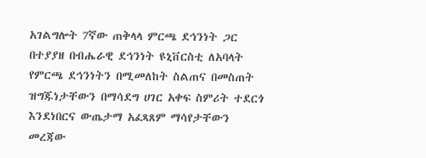አገልግሎት 7ኛው ጠቅላላ ምርጫ ደኅንነት ጋር በተያያዘ በብሔራዊ ደኅንነት ዩኒቨርስቲ ለአባላት የምርጫ ደኅንነትን በሚመለከት ስልጠና በመስጠት ዝግጁነታቸውን በማሳደግ ሀገር አቀፍ ስምሪት ተደርጎ እንደነበርና ውጤታማ አፈጻጸም ማሳየታቸውን መረጃው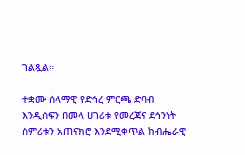ገልጿል።

ተቋሙ ሰላማዊ የድኅረ ምርጫ ድባብ እንዲሰፍን በመላ ሀገሪቱ የመረጃና ደኅንነት ስምሪቱን አጠናክሮ እንደሚቀጥል ከብሔራዊ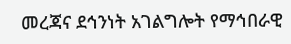መረጃና ደኅንነት አገልግሎት የማኅበራዊ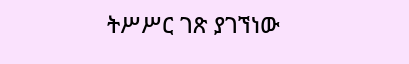ትሥሥር ገጽ ያገኘነው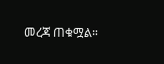መረጃ ጠቁሟል።